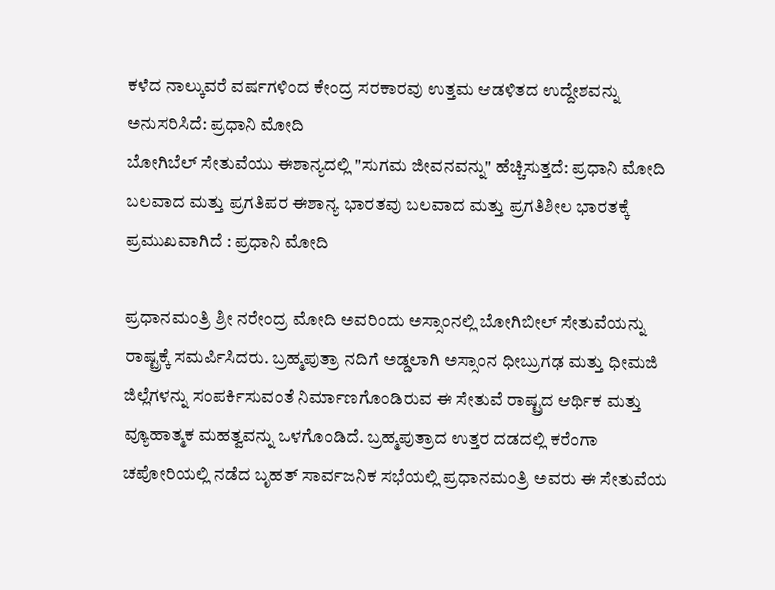ಕಳೆದ ನಾಲ್ಕುವರೆ ವರ್ಷಗಳಿಂದ ಕೇಂದ್ರ ಸರಕಾರವು ಉತ್ತಮ ಆಡಳಿತದ ಉದ್ದೇಶವನ್ನು ಅನುಸರಿಸಿದೆ: ಪ್ರಧಾನಿ ಮೋದಿ
ಬೋಗಿಬೆಲ್ ಸೇತುವೆಯು ಈಶಾನ್ಯದಲ್ಲಿ "ಸುಗಮ ಜೀವನವನ್ನು" ಹೆಚ್ಚಿಸುತ್ತದೆ: ಪ್ರಧಾನಿ ಮೋದಿ
ಬಲವಾದ ಮತ್ತು ಪ್ರಗತಿಪರ ಈಶಾನ್ಯ ಭಾರತವು ಬಲವಾದ ಮತ್ತು ಪ್ರಗತಿಶೀಲ ಭಾರತಕ್ಕೆ ಪ್ರಮುಖವಾಗಿದೆ : ಪ್ರಧಾನಿ ಮೋದಿ

ಪ್ರಧಾನಮಂತ್ರಿ ಶ್ರೀ ನರೇಂದ್ರ ಮೋದಿ ಅವರಿಂದು ಅಸ್ಸಾಂನಲ್ಲಿ ಬೋಗಿಬೀಲ್ ಸೇತುವೆಯನ್ನು ರಾಷ್ಟ್ರಕ್ಕೆ ಸಮರ್ಪಿಸಿದರು. ಬ್ರಹ್ಮಪುತ್ರಾ ನದಿಗೆ ಅಡ್ಡಲಾಗಿ ಅಸ್ಸಾಂನ ಧೀಬ್ರುಗಢ ಮತ್ತು ಧೀಮಜಿ ಜಿಲ್ಲೆಗಳನ್ನು ಸಂಪರ್ಕಿಸುವಂತೆ ನಿರ್ಮಾಣಗೊಂಡಿರುವ ಈ ಸೇತುವೆ ರಾಷ್ಟ್ರದ ಆರ್ಥಿಕ ಮತ್ತು ವ್ಯೂಹಾತ್ಮಕ ಮಹತ್ವವನ್ನು ಒಳಗೊಂಡಿದೆ. ಬ್ರಹ್ಮಪುತ್ರಾದ ಉತ್ತರ ದಡದಲ್ಲಿ ಕರೆಂಗಾ ಚಪೋರಿಯಲ್ಲಿ ನಡೆದ ಬೃಹತ್ ಸಾರ್ವಜನಿಕ ಸಭೆಯಲ್ಲಿ ಪ್ರಧಾನಮಂತ್ರಿ ಅವರು ಈ ಸೇತುವೆಯ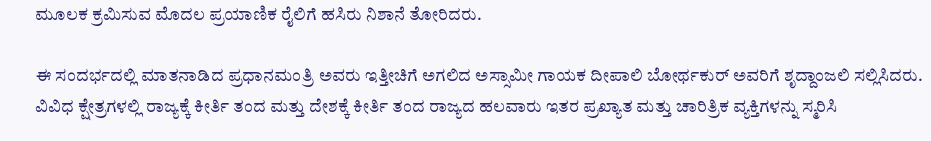ಮೂಲಕ ಕ್ರಮಿಸುವ ಮೊದಲ ಪ್ರಯಾಣಿಕ ರೈಲಿಗೆ ಹಸಿರು ನಿಶಾನೆ ತೋರಿದರು.

ಈ ಸಂದರ್ಭದಲ್ಲಿ ಮಾತನಾಡಿದ ಪ್ರಧಾನಮಂತ್ರಿ ಅವರು ಇತ್ತೀಚಿಗೆ ಅಗಲಿದ ಅಸ್ಸಾಮೀ ಗಾಯಕ ದೀಪಾಲಿ ಬೋರ್ಥಕುರ್ ಅವರಿಗೆ ಶೃದ್ದಾಂಜಲಿ ಸಲ್ಲಿಸಿದರು. ವಿವಿಧ ಕ್ಷೇತ್ರಗಳಲ್ಲಿ ರಾಜ್ಯಕ್ಕೆ ಕೀರ್ತಿ ತಂದ ಮತ್ತು ದೇಶಕ್ಕೆ ಕೀರ್ತಿ ತಂದ ರಾಜ್ಯದ ಹಲವಾರು ಇತರ ಪ್ರಖ್ಯಾತ ಮತ್ತು ಚಾರಿತ್ರಿಕ ವ್ಯಕ್ತಿಗಳನ್ನು ಸ್ಮರಿಸಿ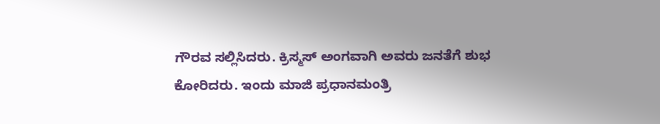ಗೌರವ ಸಲ್ಲಿಸಿದರು. ಕ್ರಿಸ್ಮಸ್ ಅಂಗವಾಗಿ ಅವರು ಜನತೆಗೆ ಶುಭ ಕೋರಿದರು. ಇಂದು ಮಾಜಿ ಪ್ರಧಾನಮಂತ್ರಿ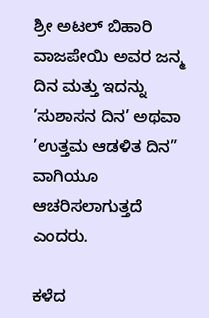ಶ್ರೀ ಅಟಲ್ ಬಿಹಾರಿ ವಾಜಪೇಯಿ ಅವರ ಜನ್ಮ ದಿನ ಮತ್ತು ಇದನ್ನು ’ಸುಶಾಸನ ದಿನ’ ಅಥವಾ ’ಉತ್ತಮ ಆಡಳಿತ ದಿನ” ವಾಗಿಯೂ ಆಚರಿಸಲಾಗುತ್ತದೆ ಎಂದರು.

ಕಳೆದ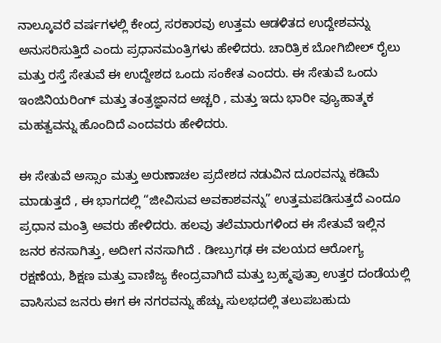ನಾಲ್ಕೂವರೆ ವರ್ಷಗಳಲ್ಲಿ ಕೇಂದ್ರ ಸರಕಾರವು ಉತ್ತಮ ಆಡಳಿತದ ಉದ್ದೇಶವನ್ನು ಅನುಸರಿಸುತ್ತಿದೆ ಎಂದು ಪ್ರಧಾನಮಂತ್ರಿಗಳು ಹೇಳಿದರು. ಚಾರಿತ್ರಿಕ ಬೋಗಿಬೀಲ್ ರೈಲು ಮತ್ತು ರಸ್ತೆ ಸೇತುವೆ ಈ ಉದ್ದೇಶದ ಒಂದು ಸಂಕೇತ ಎಂದರು. ಈ ಸೇತುವೆ ಒಂದು ಇಂಜಿನಿಯರಿಂಗ್ ಮತ್ತು ತಂತ್ರಜ್ಞಾನದ ಅಚ್ಚರಿ , ಮತ್ತು ಇದು ಭಾರೀ ವ್ಯೂಹಾತ್ಮಕ ಮಹತ್ವವನ್ನು ಹೊಂದಿದೆ ಎಂದವರು ಹೇಳಿದರು.

ಈ ಸೇತುವೆ ಅಸ್ಸಾಂ ಮತ್ತು ಅರುಣಾಚಲ ಪ್ರದೇಶದ ನಡುವಿನ ದೂರವನ್ನು ಕಡಿಮೆ ಮಾಡುತ್ತದೆ , ಈ ಭಾಗದಲ್ಲಿ “ಜೀವಿಸುವ ಅವಕಾಶವನ್ನು” ಉತ್ತಮಪಡಿಸುತ್ತದೆ ಎಂದೂ ಪ್ರಧಾನ ಮಂತ್ರಿ ಅವರು ಹೇಳಿದರು. ಹಲವು ತಲೆಮಾರುಗಳಿಂದ ಈ ಸೇತುವೆ ಇಲ್ಲಿನ ಜನರ ಕನಸಾಗಿತ್ತು, ಅದೀಗ ನನಸಾಗಿದೆ . ಡೀಬ್ರುಗಢ ಈ ವಲಯದ ಆರೋಗ್ಯ ರಕ್ಷಣೆಯ, ಶಿಕ್ಷಣ ಮತ್ತು ವಾಣಿಜ್ಯ ಕೇಂದ್ರವಾಗಿದೆ ಮತ್ತು ಬ್ರಹ್ಮಪುತ್ರಾ ಉತ್ತರ ದಂಡೆಯಲ್ಲಿ ವಾಸಿಸುವ ಜನರು ಈಗ ಈ ನಗರವನ್ನು ಹೆಚ್ಚು ಸುಲಭದಲ್ಲಿ ತಲುಪಬಹುದು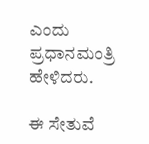ಎಂದು ಪ್ರಧಾನಮಂತ್ರಿ ಹೇಳಿದರು.

ಈ ಸೇತುವೆ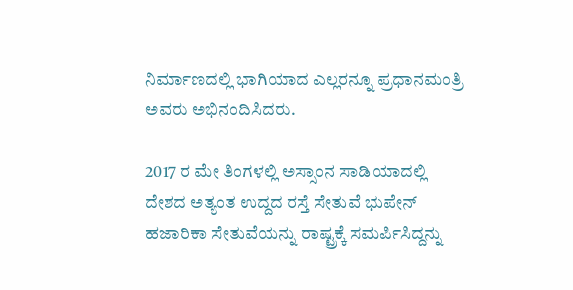ನಿರ್ಮಾಣದಲ್ಲಿ ಭಾಗಿಯಾದ ಎಲ್ಲರನ್ನೂ ಪ್ರಧಾನಮಂತ್ರಿ ಅವರು ಅಭಿನಂದಿಸಿದರು.

2017 ರ ಮೇ ತಿಂಗಳಲ್ಲಿ ಅಸ್ಸಾಂನ ಸಾಡಿಯಾದಲ್ಲಿ ದೇಶದ ಅತ್ಯಂತ ಉದ್ದದ ರಸ್ತೆ ಸೇತುವೆ ಭುಪೇನ್ ಹಜಾರಿಕಾ ಸೇತುವೆಯನ್ನು ರಾಷ್ಟ್ರಕ್ಕೆ ಸಮರ್ಪಿಸಿದ್ದನ್ನು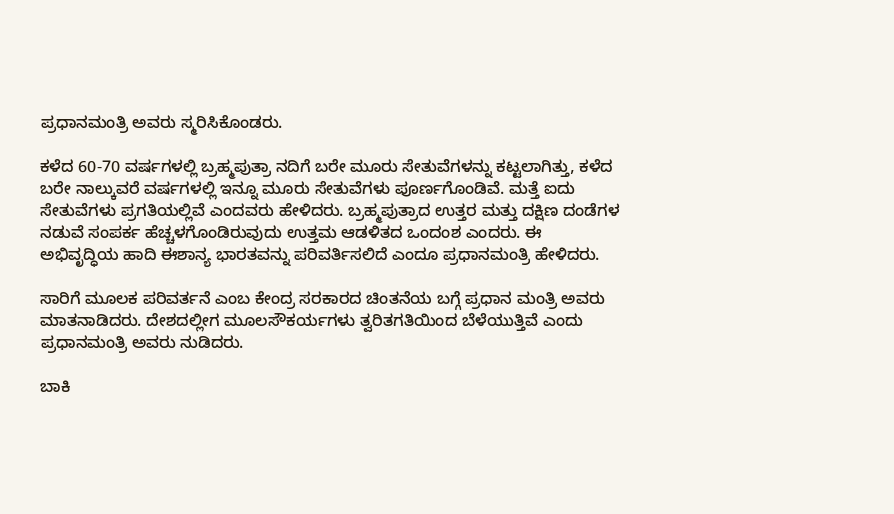ಪ್ರಧಾನಮಂತ್ರಿ ಅವರು ಸ್ಮರಿಸಿಕೊಂಡರು.

ಕಳೆದ 60-70 ವರ್ಷಗಳಲ್ಲಿ ಬ್ರಹ್ಮಪುತ್ರಾ ನದಿಗೆ ಬರೇ ಮೂರು ಸೇತುವೆಗಳನ್ನು ಕಟ್ಟಲಾಗಿತ್ತು, ಕಳೆದ ಬರೇ ನಾಲ್ಕುವರೆ ವರ್ಷಗಳಲ್ಲಿ ಇನ್ನೂ ಮೂರು ಸೇತುವೆಗಳು ಪೂರ್ಣಗೊಂಡಿವೆ. ಮತ್ತೆ ಐದು ಸೇತುವೆಗಳು ಪ್ರಗತಿಯಲ್ಲಿವೆ ಎಂದವರು ಹೇಳಿದರು. ಬ್ರಹ್ಮಪುತ್ರಾದ ಉತ್ತರ ಮತ್ತು ದಕ್ಷಿಣ ದಂಡೆಗಳ ನಡುವೆ ಸಂಪರ್ಕ ಹೆಚ್ಚಳಗೊಂಡಿರುವುದು ಉತ್ತಮ ಆಡಳಿತದ ಒಂದಂಶ ಎಂದರು. ಈ ಅಭಿವೃದ್ಧಿಯ ಹಾದಿ ಈಶಾನ್ಯ ಭಾರತವನ್ನು ಪರಿವರ್ತಿಸಲಿದೆ ಎಂದೂ ಪ್ರಧಾನಮಂತ್ರಿ ಹೇಳಿದರು.

ಸಾರಿಗೆ ಮೂಲಕ ಪರಿವರ್ತನೆ ಎಂಬ ಕೇಂದ್ರ ಸರಕಾರದ ಚಿಂತನೆಯ ಬಗ್ಗೆ ಪ್ರಧಾನ ಮಂತ್ರಿ ಅವರು ಮಾತನಾಡಿದರು. ದೇಶದಲ್ಲೀಗ ಮೂಲಸೌಕರ್ಯಗಳು ತ್ವರಿತಗತಿಯಿಂದ ಬೆಳೆಯುತ್ತಿವೆ ಎಂದು ಪ್ರಧಾನಮಂತ್ರಿ ಅವರು ನುಡಿದರು.

ಬಾಕಿ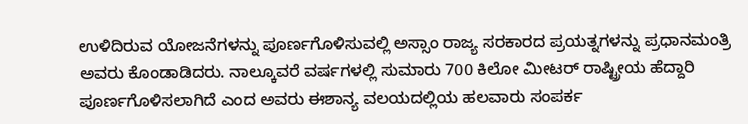ಉಳಿದಿರುವ ಯೋಜನೆಗಳನ್ನು ಪೂರ್ಣಗೊಳಿಸುವಲ್ಲಿ ಅಸ್ಸಾಂ ರಾಜ್ಯ ಸರಕಾರದ ಪ್ರಯತ್ನಗಳನ್ನು ಪ್ರಧಾನಮಂತ್ರಿ ಅವರು ಕೊಂಡಾಡಿದರು. ನಾಲ್ಕೂವರೆ ವರ್ಷಗಳಲ್ಲಿ ಸುಮಾರು 700 ಕಿಲೋ ಮೀಟರ್ ರಾಷ್ಟ್ರೀಯ ಹೆದ್ದಾರಿ ಪೂರ್ಣಗೊಳಿಸಲಾಗಿದೆ ಎಂದ ಅವರು ಈಶಾನ್ಯ ವಲಯದಲ್ಲಿಯ ಹಲವಾರು ಸಂಪರ್ಕ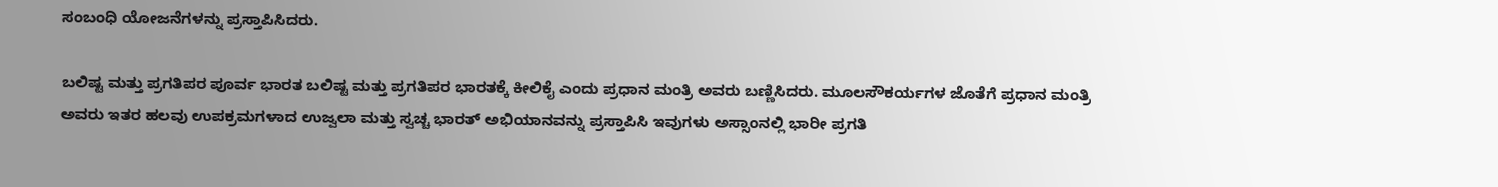ಸಂಬಂಧಿ ಯೋಜನೆಗಳನ್ನು ಪ್ರಸ್ತಾಪಿಸಿದರು.

ಬಲಿಷ್ಟ ಮತ್ತು ಪ್ರಗತಿಪರ ಪೂರ್ವ ಭಾರತ ಬಲಿಷ್ಟ ಮತ್ತು ಪ್ರಗತಿಪರ ಭಾರತಕ್ಕೆ ಕೀಲಿಕೈ ಎಂದು ಪ್ರಧಾನ ಮಂತ್ರಿ ಅವರು ಬಣ್ಣಿಸಿದರು. ಮೂಲಸೌಕರ್ಯಗಳ ಜೊತೆಗೆ ಪ್ರಧಾನ ಮಂತ್ರಿ ಅವರು ಇತರ ಹಲವು ಉಪಕ್ರಮಗಳಾದ ಉಜ್ವಲಾ ಮತ್ತು ಸ್ವಚ್ಚ ಭಾರತ್ ಅಭಿಯಾನವನ್ನು ಪ್ರಸ್ತಾಪಿಸಿ ಇವುಗಳು ಅಸ್ಸಾಂನಲ್ಲಿ ಭಾರೀ ಪ್ರಗತಿ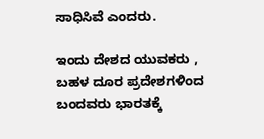ಸಾಧಿಸಿವೆ ಎಂದರು.

ಇಂದು ದೇಶದ ಯುವಕರು , ಬಹಳ ದೂರ ಪ್ರದೇಶಗಳಿಂದ ಬಂದವರು ಭಾರತಕ್ಕೆ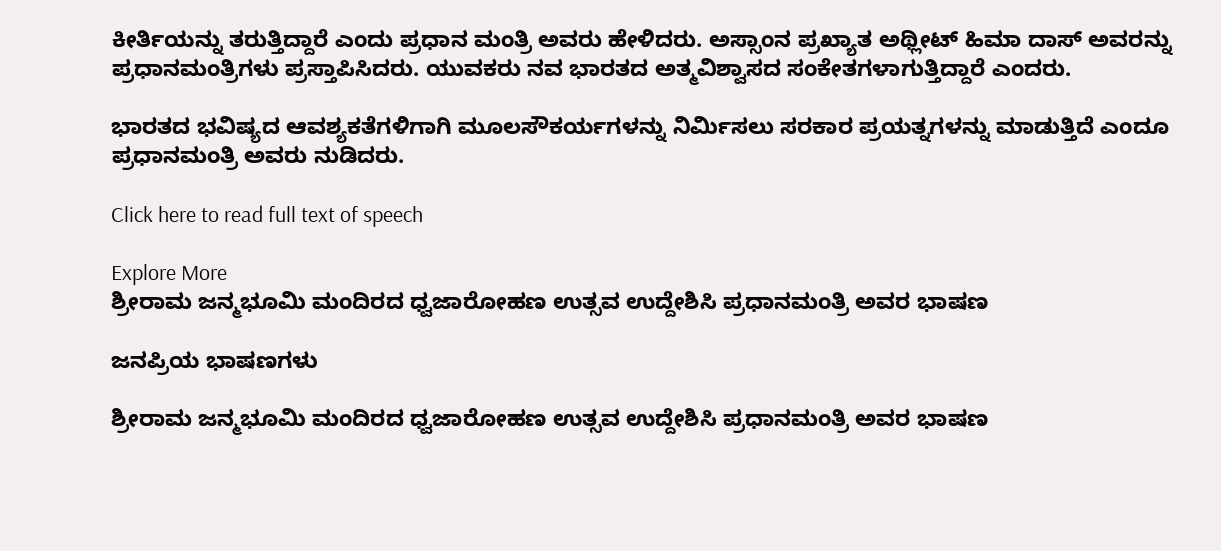ಕೀರ್ತಿಯನ್ನು ತರುತ್ತಿದ್ದಾರೆ ಎಂದು ಪ್ರಧಾನ ಮಂತ್ರಿ ಅವರು ಹೇಳಿದರು. ಅಸ್ಸಾಂನ ಪ್ರಖ್ಯಾತ ಅಥ್ಲೀಟ್ ಹಿಮಾ ದಾಸ್ ಅವರನ್ನು ಪ್ರಧಾನಮಂತ್ರಿಗಳು ಪ್ರಸ್ತಾಪಿಸಿದರು. ಯುವಕರು ನವ ಭಾರತದ ಅತ್ಮವಿಶ್ವಾಸದ ಸಂಕೇತಗಳಾಗುತ್ತಿದ್ದಾರೆ ಎಂದರು.

ಭಾರತದ ಭವಿಷ್ಯದ ಆವಶ್ಯಕತೆಗಳಿಗಾಗಿ ಮೂಲಸೌಕರ್ಯಗಳನ್ನು ನಿರ್ಮಿಸಲು ಸರಕಾರ ಪ್ರಯತ್ನಗಳನ್ನು ಮಾಡುತ್ತಿದೆ ಎಂದೂ ಪ್ರಧಾನಮಂತ್ರಿ ಅವರು ನುಡಿದರು.

Click here to read full text of speech

Explore More
ಶ್ರೀರಾಮ ಜನ್ಮಭೂಮಿ ಮಂದಿರದ ಧ್ವಜಾರೋಹಣ ಉತ್ಸವ ಉದ್ದೇಶಿಸಿ ಪ್ರಧಾನಮಂತ್ರಿ ಅವರ ಭಾಷಣ

ಜನಪ್ರಿಯ ಭಾಷಣಗಳು

ಶ್ರೀರಾಮ ಜನ್ಮಭೂಮಿ ಮಂದಿರದ ಧ್ವಜಾರೋಹಣ ಉತ್ಸವ ಉದ್ದೇಶಿಸಿ ಪ್ರಧಾನಮಂತ್ರಿ ಅವರ ಭಾಷಣ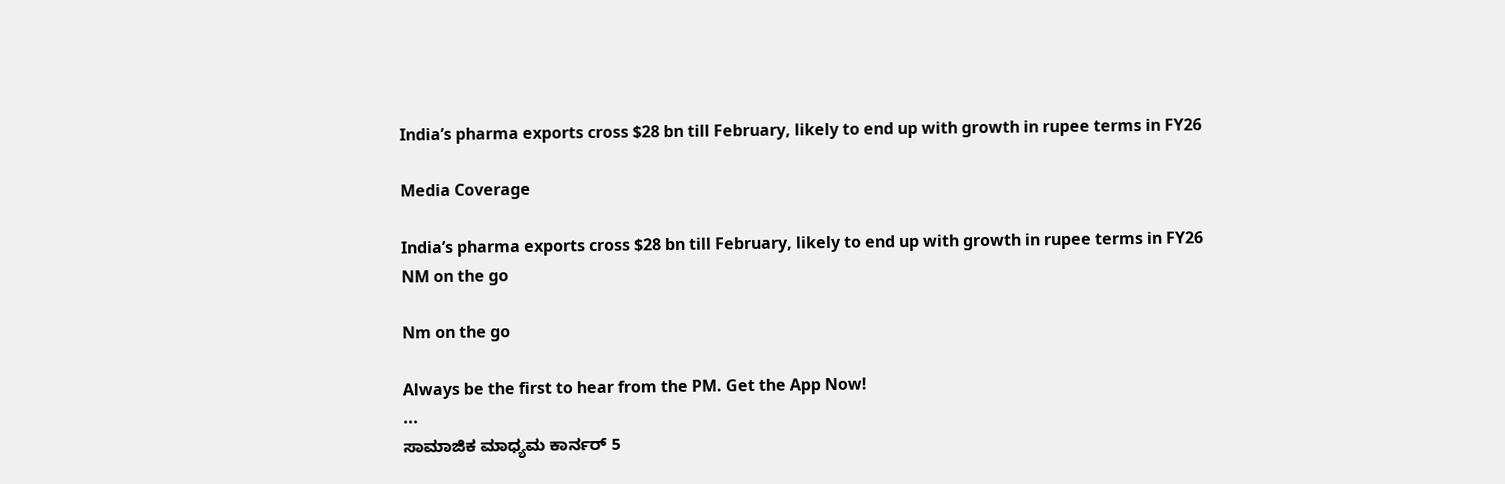India’s pharma exports cross $28 bn till February, likely to end up with growth in rupee terms in FY26

Media Coverage

India’s pharma exports cross $28 bn till February, likely to end up with growth in rupee terms in FY26
NM on the go

Nm on the go

Always be the first to hear from the PM. Get the App Now!
...
ಸಾಮಾಜಿಕ ಮಾಧ್ಯಮ ಕಾರ್ನರ್ 5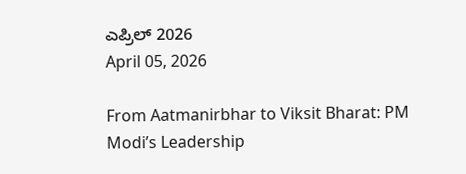ಎಪ್ರಿಲ್ 2026
April 05, 2026

From Aatmanirbhar to Viksit Bharat: PM Modi’s Leadership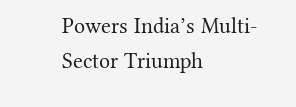Powers India’s Multi-Sector Triumph